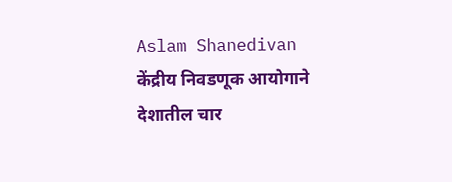Aslam Shanedivan
केंद्रीय निवडणूक आयोगाने देशातील चार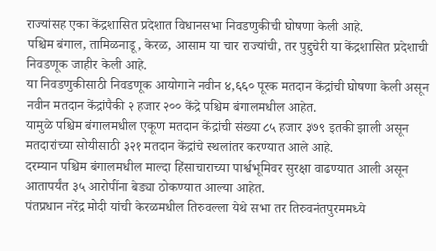राज्यांसह एका केंद्रशासित प्रदेशात विधानसभा निवडणुकीची घोषणा केली आहे.
पश्चिम बंगाल, तामिळनाडू, केरळ, आसाम या चार राज्यांची, तर पुद्दुचेरी या केंद्रशासित प्रदेशाची निवडणूक जाहीर केली आहे.
या निवडणुकीसाठी निवडणूक आयोगाने नवीन ४,६६० पूरक मतदान केंद्रांची घोषणा केली असून नवीन मतदान केंद्रांपैकी २ हजार २०० केंद्रे पश्चिम बंगालमधील आहेत.
यामुळे पश्चिम बंगालमधील एकूण मतदान केंद्रांची संख्या ८५ हजार ३७९ इतकी झाली असून मतदारांच्या सोयीसाठी ३२१ मतदान केंद्रांचे स्थलांतर करण्यात आले आहे.
दरम्यान पश्चिम बंगालमधील माल्दा हिंसाचाराच्या पार्श्वभूमिवर सुरक्षा वाढण्यात आली असून आतापर्यंत ३५ आरोपींना बेड्या ठोकण्यात आल्या आहेत.
पंतप्रधान नरेंद्र मोदी यांची केरळमधील तिरुवल्ला येथे सभा तर तिरुवनंतपुरममध्ये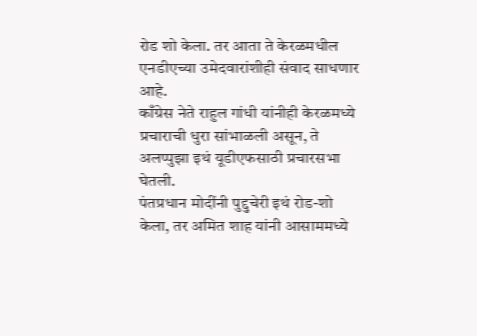रोड शो केला. तर आता ते केरळमधील एनडीएच्या उमेदवारांशीही संवाद साधणार आहे.
काँग्रेस नेते राहुल गांधी यांनीही केरळमध्ये प्रचाराची धुरा सांभाळली असून, ते अलप्पुझा इथं यूडीएफसाठी प्रचारसभा घेतली.
पंतप्रधान मोदींनी पुद्दुचेरी इथं रोड-शो केला, तर अमित शाह यांनी आसाममध्ये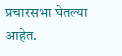प्रचारसभा घेतल्या आहेत.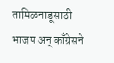तामिळनाडूसाठी भाजप अन् काँग्रेसने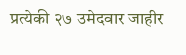प्रत्येकी २७ उमेदवार जाहीर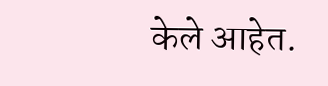केले आहेत.